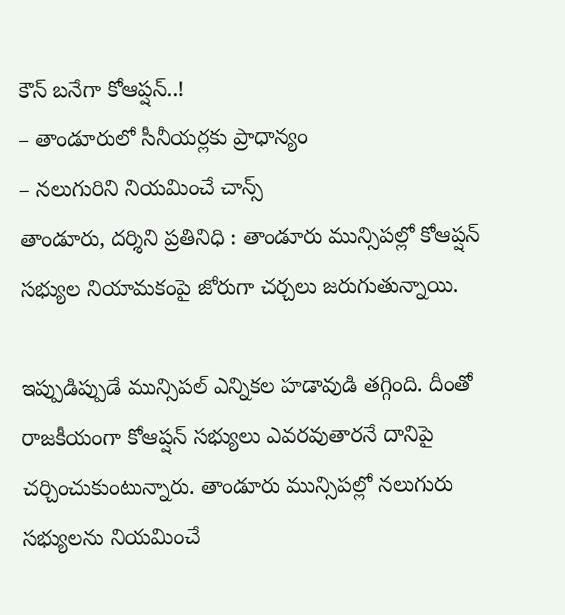కౌన్ బనేగా కోఆప్షన్..!
– తాండూరులో సీనీయర్లకు ప్రాధాన్యం
– నలుగురిని నియమించే చాన్స్
తాండూరు, దర్శిని ప్రతినిధి : తాండూరు మున్సిపల్లో కోఆప్షన్ సభ్యుల నియామకంపై జోరుగా చర్చలు జరుగుతున్నాయి.

ఇప్పుడిప్పుడే మున్సిపల్ ఎన్నికల హడావుడి తగ్గింది. దీంతో రాజకీయంగా కోఆప్షన్ సభ్యులు ఎవరవుతారనే దానిపై చర్చించుకుంటున్నారు. తాండూరు మున్సిపల్లో నలుగురు సభ్యులను నియమించే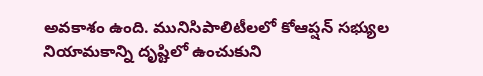అవకాశం ఉంది. మునిసిపాలిటీలలో కోఆప్షన్ సభ్యుల నియామకాన్ని దృష్టిలో ఉంచుకుని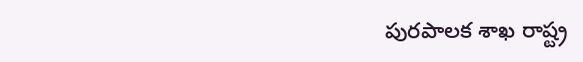పురపాలక శాఖ రాష్ట్ర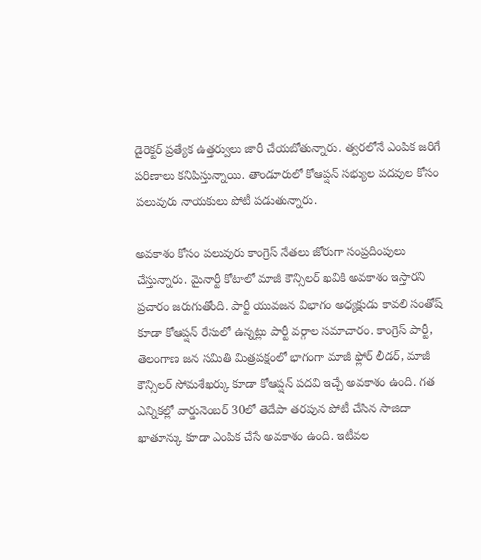డైరెక్టర్ ప్రత్యేక ఉత్తర్వులు జారీ చేయబోతున్నారు. త్వరలోనే ఎంపిక జరిగే పరిణాలు కనిపిస్తున్నాయి. తాండూరులో కోఆప్షన్ సభ్యుల పదవుల కోసం పలువురు నాయకులు పోటీ పడుతున్నారు.

అవకాశం కోసం పలువురు కాంగ్రెస్ నేతలు జోరుగా సంప్రదింపులు చేస్తున్నారు. మైనార్టీ కోటాలో మాజీ కౌన్సిలర్ ఖవికి అవకాశం ఇస్తారని ప్రచారం జరుగుతోంది. పార్టీ యువజన విభాగం అధ్యక్షుడు కావలి సంతోష్ కూడా కోఆప్షన్ రేసులో ఉన్నట్లు పార్టీ వర్గాల సమాచారం. కాంగ్రెస్ పార్టీ, తెలంగాణ జన సమితి మిత్రపక్షంలో భాగంగా మాజీ ఫ్లోర్ లీడర్, మాజీ కౌన్సిలర్ సోమశేఖర్కు కూడా కోఆప్షన్ పదవి ఇచ్చే అవకాశం ఉంది. గత ఎన్నికల్లో వార్డునెంబర్ 30లో తెదేపా తరపున పోటీ చేసిన సాజిదా ఖాతూన్కు కూడా ఎంపిక చేసే అవకాశం ఉంది. ఇటీవల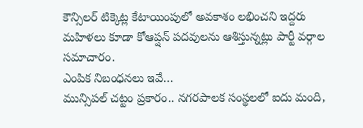కౌన్సిలర్ టిక్కెట్ల కేటాయింపులో అవకాశం లభించని ఇద్దరు మహిళలు కూడా కోఆప్షన్ పదవులను ఆశిస్తున్నట్లు పార్టీ వర్గాల సమాచారం.
ఎంపిక నిబంధనలు ఇవే…
మున్సిపల్ చట్టం ప్రకారం.. నగరపాలక సంస్థలలో ఐదు మంది,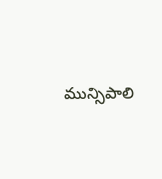మున్సిపాలి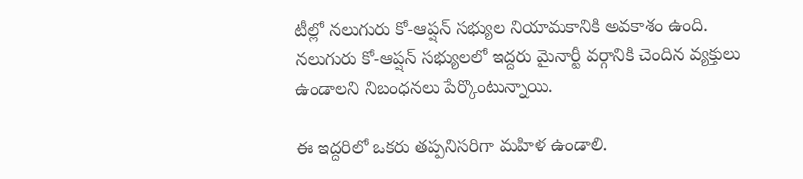టీల్లో నలుగురు కో-ఆప్షన్ సభ్యుల నియామకానికి అవకాశం ఉంది. నలుగురు కో-ఆప్షన్ సభ్యులలో ఇద్దరు మైనార్టీ వర్గానికి చెందిన వ్యక్తులు ఉండాలని నిబంధనలు పేర్కొంటున్నాయి.

ఈ ఇద్దరిలో ఒకరు తప్పనిసరిగా మహిళ ఉండాలి.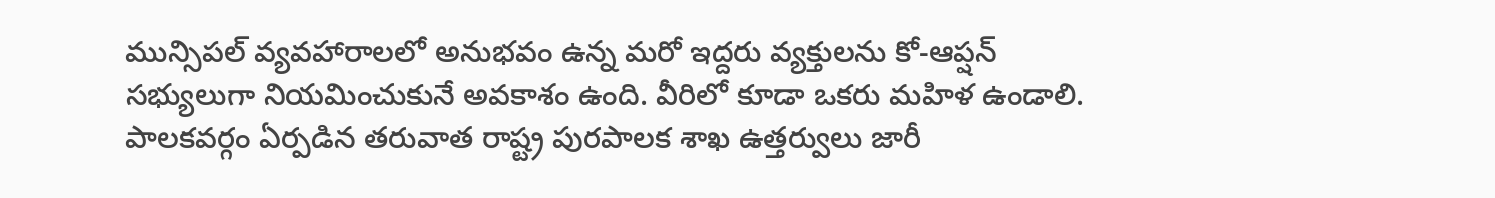మున్సిపల్ వ్యవహారాలలో అనుభవం ఉన్న మరో ఇద్దరు వ్యక్తులను కో-ఆప్షన్ సభ్యులుగా నియమించుకునే అవకాశం ఉంది. వీరిలో కూడా ఒకరు మహిళ ఉండాలి. పాలకవర్గం ఏర్పడిన తరువాత రాష్ట్ర పురపాలక శాఖ ఉత్తర్వులు జారీ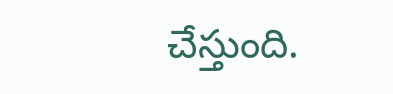చేస్తుంది.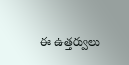ఈ ఉత్తర్వులు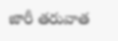జారీ తరువాత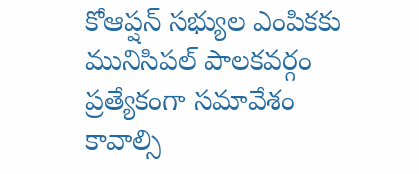కోఆప్షన్ సభ్యుల ఎంపికకు మునిసిపల్ పాలకవర్గం ప్రత్యేకంగా సమావేశం కావాల్సి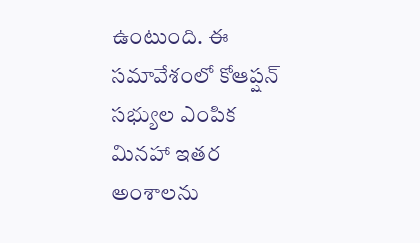ఉంటుంది. ఈ సమావేశంలో కోఆప్షన్ సభ్యుల ఎంపిక మినహా ఇతర అంశాలను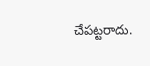చేపట్టరాదు.